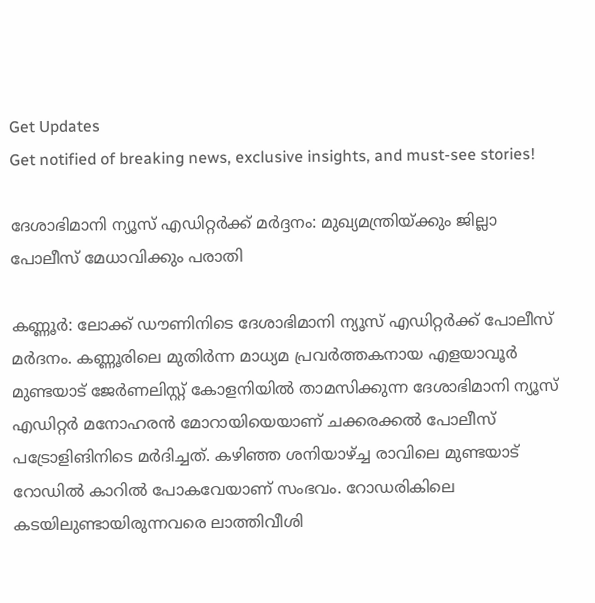Get Updates
Get notified of breaking news, exclusive insights, and must-see stories!

ദേശാഭിമാനി ന്യൂസ് എഡിറ്റർക്ക് മർദ്ദനം: മുഖ്യമന്ത്രിയ്ക്കും ജില്ലാ പോലീസ് മേധാവിക്കും പരാതി

കണ്ണൂർ: ലോക്ക് ഡൗണിനിടെ ദേശാഭിമാനി ന്യൂസ് എഡിറ്റർക്ക് പോലീസ് മർദനം. കണ്ണൂരിലെ മുതിർന്ന മാധ്യമ പ്രവർത്തകനായ എളയാവൂർ മുണ്ടയാട് ജേർണലിസ്റ്റ് കോളനിയിൽ താമസിക്കുന്ന ദേശാഭിമാനി ന്യൂസ് എഡിറ്റർ മനോഹരൻ മോറായിയെയാണ് ചക്കരക്കൽ പോലീസ് പട്രോളിങിനിടെ മർദിച്ചത്. കഴിഞ്ഞ ശനിയാഴ്ച്ച രാവിലെ മുണ്ടയാട് റോഡിൽ കാറിൽ പോകവേയാണ് സംഭവം. റോഡരികിലെ കടയിലുണ്ടായിരുന്നവരെ ലാത്തിവീശി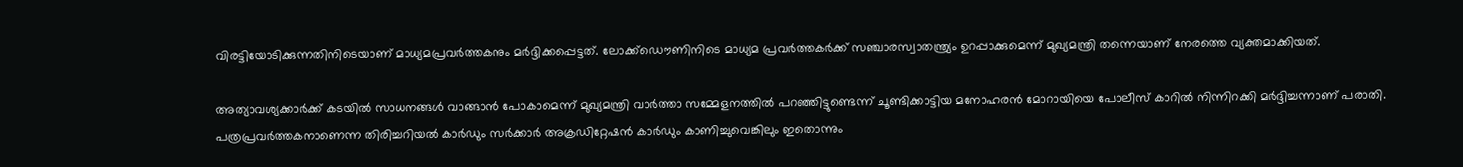വിരട്ടിയോടിക്കുന്നതിനിടെയാണ് മാധ്യമപ്രവർത്തകനും മർദ്ദിക്കപ്പെട്ടത്. ലോക്ക്ഡൌണിനിടെ മാധ്യമ പ്രവർത്തകർക്ക് സഞ്ചാരസ്വാതന്ത്ര്യം ഉറപ്പാക്കുമെന്ന് മുഖ്യമന്ത്രി തന്നെയാണ് നേരത്തെ വ്യക്തമാക്കിയത്.

അത്യാവശ്യക്കാർക്ക് കടയിൽ സാധനങ്ങൾ വാങ്ങാൻ പോകാമെന്ന് മുഖ്യമന്ത്രി വാർത്താ സമ്മേളനത്തിൽ പറഞ്ഞിട്ടുണ്ടെന്ന് ചൂണ്ടിക്കാട്ടിയ മനോഹരൻ മോറായിയെ പോലീസ് കാറിൽ നിന്നിറക്കി മർദ്ദിച്ചന്നാണ് പരാതി. പത്രപ്രവർത്തകനാണെന്ന തിരിച്ചറിയൽ കാർഡും സർക്കാർ അക്രഡിറ്റേഷൻ കാർഡും കാണിച്ചുവെങ്കിലും ഇതൊന്നും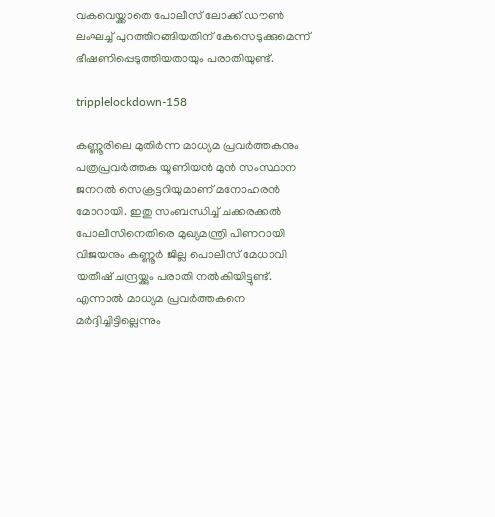വകവെയ്ക്കാതെ പോലീസ് ലോക്ക് ഡൗൺ ലംഘച്ച് പുറത്തിറങ്ങിയതിന് കേസെടുക്കുമെന്ന് ഭീഷണിപ്പെടുത്തിയതായും പരാതിയുണ്ട്.

tripplelockdown-158

കണ്ണൂരിലെ മുതിർന്ന മാധ്യമ പ്രവർത്തകനും പത്രപ്രവർത്തക യൂണിയൻ മുൻ സംസ്ഥാന ജനറൽ സെക്രട്ടറിയുമാണ് മനോഹരൻ മോറായി. ഇതു സംബന്ധിച്ച് ചക്കരക്കൽ പോലീസിനെതിരെ മുഖ്യമന്ത്രി പിണറായി വിജയനും കണ്ണൂർ ജില്ല പൊലീസ് മേധാവി യതീഷ് ചന്ദ്രയ്ക്കും പരാതി നൽകിയിട്ടുണ്ട്. എന്നാൽ മാധ്യമ പ്രവർത്തകനെ മർദ്ദിച്ചിട്ടില്ലെന്നും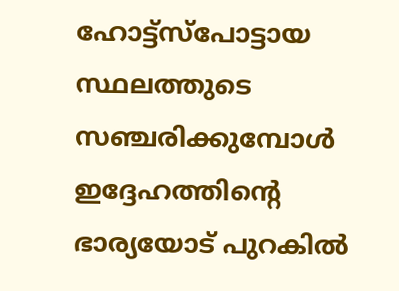ഹോട്ട്സ്പോട്ടായ സ്ഥലത്തുടെ സഞ്ചരിക്കുമ്പോൾ ഇദ്ദേഹത്തിന്റെ ഭാര്യയോട് പുറകിൽ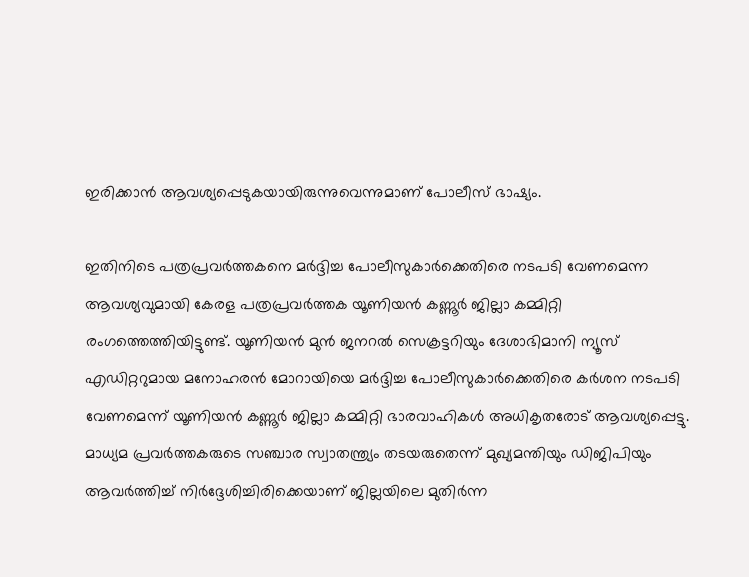ഇരിക്കാൻ ആവശ്യപ്പെടുകയായിരുന്നുവെന്നുമാണ് പോലീസ് ഭാഷ്യം.

ഇതിനിടെ പത്രപ്രവർത്തകനെ മർദ്ദിച്ച പോലീസുകാർക്കെതിരെ നടപടി വേണമെന്ന ആവശ്യവുമായി കേരള പത്രപ്രവർത്തക യൂണിയൻ കണ്ണൂർ ജില്ലാ കമ്മിറ്റി രംഗത്തെത്തിയിട്ടുണ്ട്. യൂണിയൻ മുൻ ജനറൽ സെക്രട്ടറിയും ദേശാഭിമാനി ന്യൂസ് എഡിറ്ററുമായ മനോഹരൻ മോറായിയെ മർദ്ദിച്ച പോലീസുകാർക്കെതിരെ കർശന നടപടി വേണമെന്ന് യൂണിയൻ കണ്ണൂർ ജില്ലാ കമ്മിറ്റി ഭാരവാഹികൾ അധികൃതരോട് ആവശ്യപ്പെട്ടു. മാധ്യമ പ്രവർത്തകരുടെ സഞ്ചാര സ്വാതന്ത്ര്യം തടയരുതെന്ന് മുഖ്യമന്തിയും ഡിജിപിയും ആവർത്തിച്ച് നിർദ്ദേശിച്ചിരിക്കെയാണ് ജില്ലയിലെ മുതിർന്ന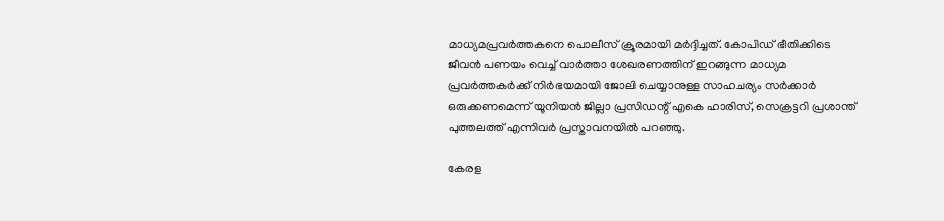മാധ്യമപ്രവർത്തകനെ പൊലീസ് ക്രൂരമായി മർദ്ദിച്ചത്. കോപിഡ് ഭീതിക്കിടെ ജീവൻ പണയം വെച്ച് വാർത്താ ശേഖരണത്തിന് ഇറങ്ങുന്ന മാധ്യമ പ്രവർത്തകർക്ക് നിർഭയമായി ജോലി ചെയ്യാനുള്ള സാഹചര്യം സർക്കാർ ഒരുക്കണമെന്ന് യൂനിയൻ ജില്ലാ പ്രസിഡന്റ് എകെ ഹാരിസ്, സെക്രട്ടറി പ്രശാന്ത് പുത്തലത്ത് എന്നിവർ പ്രസ്താവനയിൽ പറഞ്ഞു.

കേരള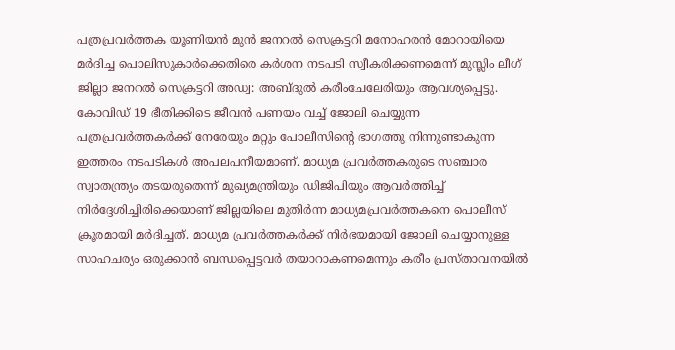പത്രപ്രവർത്തക യൂണിയൻ മുൻ ജനറൽ സെക്രട്ടറി മനോഹരൻ മോറായിയെ മർദിച്ച പൊലിസുകാർക്കെതിരെ കർശന നടപടി സ്വീകരിക്കണമെന്ന് മുസ്ലിം ലീഗ് ജില്ലാ ജനറൽ സെക്രട്ടറി അഡ്വ: അബ്ദുൽ കരീംചേലേരിയും ആവശ്യപ്പെട്ടു. കോവിഡ് 19 ഭീതിക്കിടെ ജീവൻ പണയം വച്ച് ജോലി ചെയ്യുന്ന പത്രപ്രവർത്തകർക്ക് നേരേയും മറ്റും പോലീസിൻ്റെ ഭാഗത്തു നിന്നുണ്ടാകുന്ന ഇത്തരം നടപടികൾ അപലപനീയമാണ്. മാധ്യമ പ്രവർത്തകരുടെ സഞ്ചാര സ്വാതന്ത്ര്യം തടയരുതെന്ന് മുഖ്യമന്ത്രിയും ഡിജിപിയും ആവർത്തിച്ച് നിർദ്ദേശിച്ചിരിക്കെയാണ് ജില്ലയിലെ മുതിർന്ന മാധ്യമപ്രവർത്തകനെ പൊലീസ് ക്രൂരമായി മർദിച്ചത്. മാധ്യമ പ്രവർത്തകർക്ക് നിർഭയമായി ജോലി ചെയ്യാനുള്ള സാഹചര്യം ഒരുക്കാൻ ബന്ധപ്പെട്ടവർ തയാറാകണമെന്നും കരീം പ്രസ്താവനയിൽ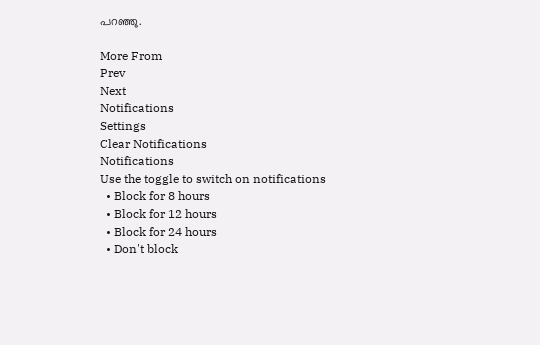പറഞ്ഞു.

More From
Prev
Next
Notifications
Settings
Clear Notifications
Notifications
Use the toggle to switch on notifications
  • Block for 8 hours
  • Block for 12 hours
  • Block for 24 hours
  • Don't block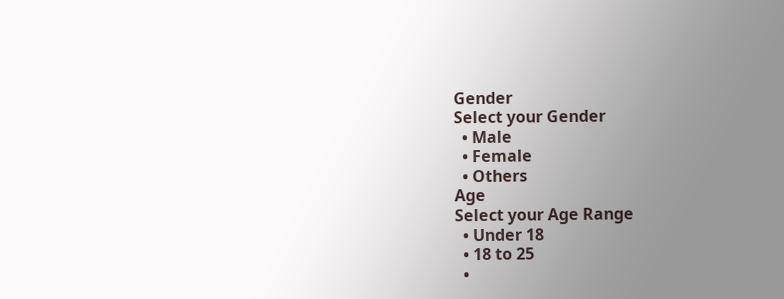Gender
Select your Gender
  • Male
  • Female
  • Others
Age
Select your Age Range
  • Under 18
  • 18 to 25
  •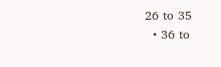26 to 35
  • 36 to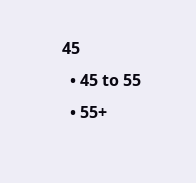45
  • 45 to 55
  • 55+